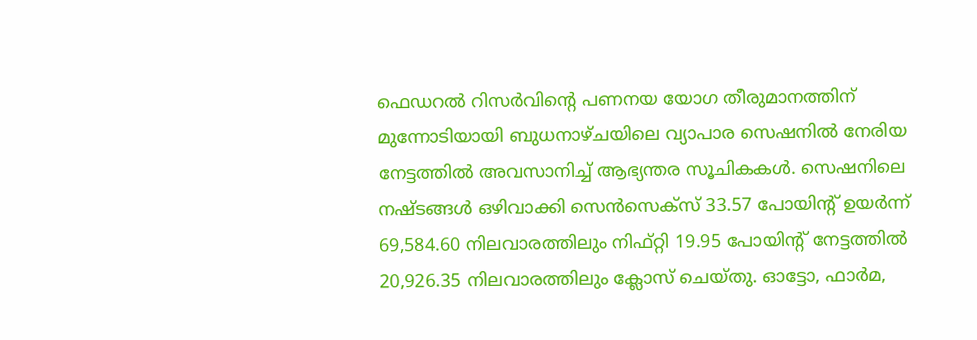ഫെഡറൽ റിസർവിന്റെ പണനയ യോഗ തീരുമാനത്തിന് മുന്നോടിയായി ബുധനാഴ്ചയിലെ വ്യാപാര സെഷനിൽ നേരിയ നേട്ടത്തിൽ അവസാനിച്ച് ആഭ്യന്തര സൂചികകൾ. സെഷനിലെ നഷ്ടങ്ങൾ ഒഴിവാക്കി സെൻസെക്സ് 33.57 പോയിന്റ് ഉയർന്ന് 69,584.60 നിലവാരത്തിലും നിഫ്റ്റി 19.95 പോയിന്റ് നേട്ടത്തിൽ 20,926.35 നിലവാരത്തിലും ക്ലോസ് ചെയ്തു. ഓട്ടോ, ഫാർമ,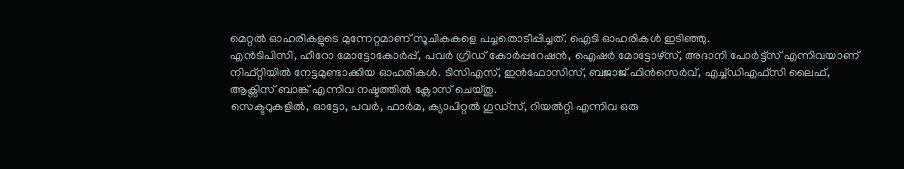മെറ്റൽ ഓഹരികളുടെ മുന്നേറ്റമാണ് സൂചികകളെ പച്ചതൊടീപ്പിച്ചത്. ഐടി ഓഹരികൾ ഇടിഞ്ഞു.
എൻടിപിസി, ഹീറോ മോട്ടോകോർപ്പ്, പവർ ഗ്രിഡ് കോർപ്പറേഷൻ, ഐഷർ മോട്ടോഴ്സ്, അദാനി പോർട്ട്സ് എന്നിവയാണ് നിഫ്റ്റിയിൽ നേട്ടമുണ്ടാക്കിയ ഓഹരികൾ. ടിസിഎസ്, ഇൻഫോസിസ്, ബജാജ് ഫിൻസെർവ്, എച്ച്ഡിഎഫ്സി ലൈഫ്, ആക്സിസ് ബാങ്ക് എന്നിവ നഷ്ടത്തിൽ ക്ലോസ് ചെയ്തു.
സെക്ടറുകളിൽ, ഓട്ടോ, പവർ, ഫാർമ, ക്യാപിറ്റൽ ഗുഡ്സ്, റിയൽറ്റി എന്നിവ ഒരു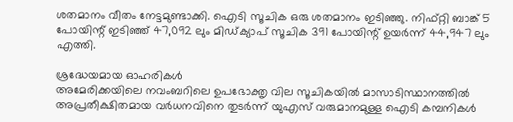ശതമാനം വീതം നേട്ടമുണ്ടാക്കി. ഐടി സൂചിക ഒരു ശതമാനം ഇടിഞ്ഞു. നിഫ്റ്റി ബാങ്ക് 5 പോയിന്റ് ഇടിഞ്ഞ് 47,092 ലും മിഡ്ക്യാപ് സൂചിക 391 പോയിന്റ് ഉയർന്ന് 44,947 ലും എത്തി.

ശ്രദ്ധേയമായ ഓഹരികൾ
അമേരിക്കയിലെ നവംബറിലെ ഉപഭോക്തൃ വില സൂചികയിൽ മാസാടിസ്ഥാനത്തിൽ അപ്രതീക്ഷിതമായ വർധനവിനെ തുടർന്ന് യുഎസ് വരുമാനമുള്ള ഐടി കമ്പനികൾ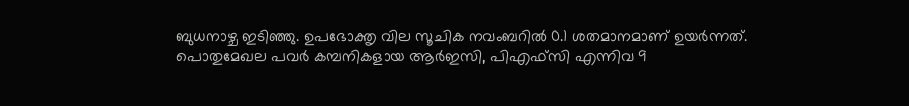ബുധനാഴ്ച ഇടിഞ്ഞു. ഉപഭോക്തൃ വില സൂചിക നവംബറിൽ 0.1 ശതമാനമാണ് ഉയർന്നത്. പൊതുമേഖല പവർ കമ്പനികളായ ആർഇസി, പിഎഫ്സി എന്നിവ 9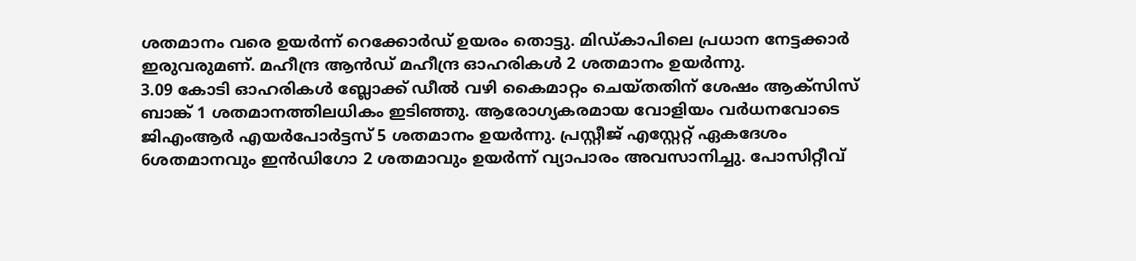ശതമാനം വരെ ഉയർന്ന് റെക്കോർഡ് ഉയരം തൊട്ടു. മിഡ്കാപിലെ പ്രധാന നേട്ടക്കാർ ഇരുവരുമണ്. മഹീന്ദ്ര ആൻഡ് മഹീന്ദ്ര ഓഹരികൾ 2 ശതമാനം ഉയർന്നു.
3.09 കോടി ഓഹരികൾ ബ്ലോക്ക് ഡീൽ വഴി കൈമാറ്റം ചെയ്തതിന് ശേഷം ആക്സിസ് ബാങ്ക് 1 ശതമാനത്തിലധികം ഇടിഞ്ഞു. ആരോഗ്യകരമായ വോളിയം വർധനവോടെ ജിഎംആർ എയർപോർട്ടസ് 5 ശതമാനം ഉയർന്നു. പ്രസ്റ്റീജ് എസ്റ്റേറ്റ് ഏകദേശം 6ശതമാനവും ഇൻഡിഗോ 2 ശതമാവും ഉയർന്ന് വ്യാപാരം അവസാനിച്ചു. പോസിറ്റീവ്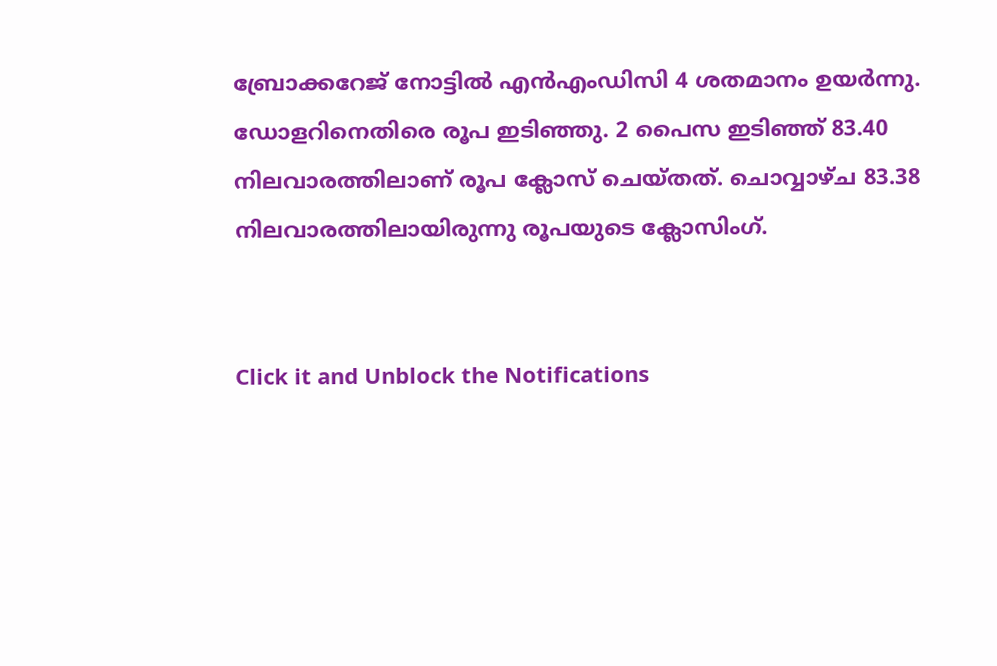ബ്രോക്കറേജ് നോട്ടിൽ എൻഎംഡിസി 4 ശതമാനം ഉയർന്നു.
ഡോളറിനെതിരെ രൂപ ഇടിഞ്ഞു. 2 പൈസ ഇടിഞ്ഞ് 83.40 നിലവാരത്തിലാണ് രൂപ ക്ലോസ് ചെയ്തത്. ചൊവ്വാഴ്ച 83.38 നിലവാരത്തിലായിരുന്നു രൂപയുടെ ക്ലോസിംഗ്.


Click it and Unblock the Notifications